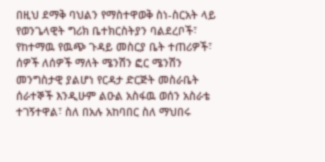በዚህ ደማቅ ባህልን የማስተዋወቅ ስነ-ስርአት ላይ የወንጌላዊት ግሪክ ቤተክርስትያን ባልደረቦች፣ የከተማዉ የዉጭ ጉዳይ መስርያ ቤት ተጠሪዎች፣ ሰዎች ለሰዎች ማለት ሜንሽን ፎር ሜንሽን መንግስታዊ ያልሆነ የርዳታ ድርጅት መስራቤት ሰራተኞች እንዲሁም ልዑል አስፋዉ ወሰን አስራቴ ተገኝተዋል፣ ስለ በአሉ አከባበር ስለ ማህበሩ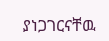ያነጋገርናቸዉ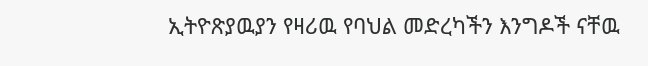ኢትዮጽያዉያን የዛሪዉ የባህል መድረካችን እንግዶች ናቸዉ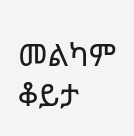መልካም ቆይታ